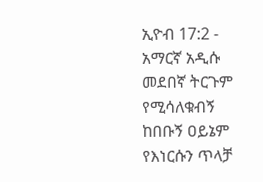ኢዮብ 17:2 - አማርኛ አዲሱ መደበኛ ትርጉም የሚሳለቁብኝ ከበቡኝ ዐይኔም የእነርሱን ጥላቻ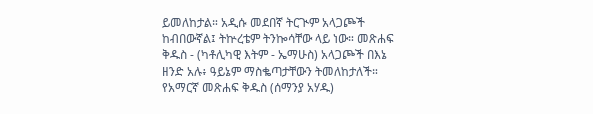ይመለከታል። አዲሱ መደበኛ ትርጒም አላጋጮች ከብበውኛል፤ ትኵረቴም ትንኰሳቸው ላይ ነው። መጽሐፍ ቅዱስ - (ካቶሊካዊ እትም - ኤማሁስ) አላጋጮች በእኔ ዘንድ አሉ፥ ዓይኔም ማስቈጣታቸውን ትመለከታለች። የአማርኛ መጽሐፍ ቅዱስ (ሰማንያ አሃዱ)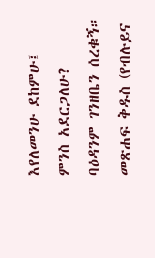እየለመንሁ ደከምሁ፤ ምንስ አደርጋለሁ? ባዕዳንም ገንዘቤን ሰረቁኝ። መጽሐፍ ቅዱስ (የብሉይና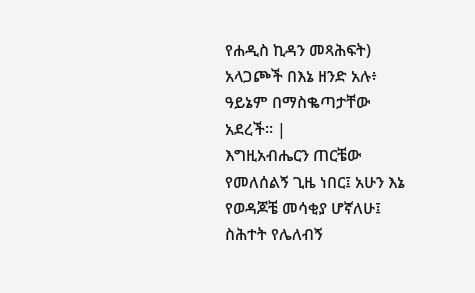የሐዲስ ኪዳን መጻሕፍት) አላጋጮች በእኔ ዘንድ አሉ፥ ዓይኔም በማስቈጣታቸው አደረች። |
እግዚአብሔርን ጠርቼው የመለሰልኝ ጊዜ ነበር፤ አሁን እኔ የወዳጆቼ መሳቂያ ሆኛለሁ፤ ስሕተት የሌለብኝ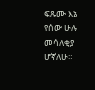ፍጹሙ እኔ የሰው ሁሉ መሳለቂያ ሆኛለሁ።